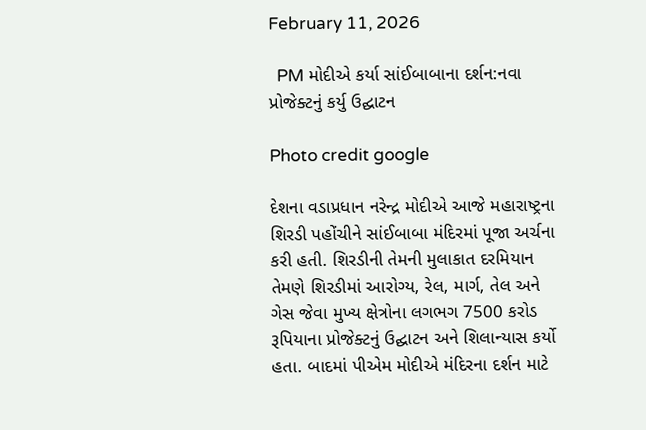February 11, 2026

  PM મોદીએ કર્યા સાંઈબાબાના દર્શન:નવા પ્રોજેક્ટનું કર્યુ ઉદ્ઘાટન

Photo credit google

દેશના વડાપ્રધાન નરેન્દ્ર મોદીએ આજે મહારાષ્ટ્રના શિરડી પહોંચીને સાંઈબાબા મંદિરમાં પૂજા અર્ચના કરી હતી. શિરડીની તેમની મુલાકાત દરમિયાન તેમણે શિરડીમાં આરોગ્ય, રેલ, માર્ગ, તેલ અને ગેસ જેવા મુખ્ય ક્ષેત્રોના લગભગ 7500 કરોડ રૂપિયાના પ્રોજેક્ટનું ઉદ્ઘાટન અને શિલાન્યાસ કર્યો હતા. બાદમાં પીએમ મોદીએ મંદિરના દર્શન માટે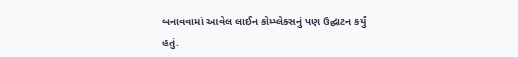બનાવવામાં આવેલ લાઈન કોમ્પ્લેક્સનું પણ ઉદ્ઘાટન કર્યું હતું.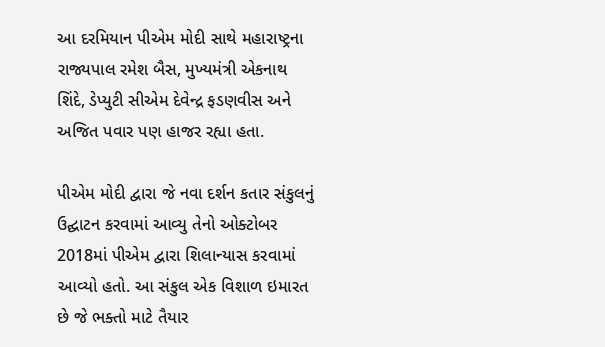આ દરમિયાન પીએમ મોદી સાથે મહારાષ્ટ્રના રાજ્યપાલ રમેશ બૈસ, મુખ્યમંત્રી એકનાથ શિંદે, ડેપ્યુટી સીએમ દેવેન્દ્ર ફડણવીસ અને અજિત પવાર પણ હાજર રહ્યા હતા.

પીએમ મોદી દ્વારા જે નવા દર્શન કતાર સંકુલનું ઉદ્ઘાટન કરવામાં આવ્યુ તેનો ઓક્ટોબર 2018માં પીએમ દ્વારા શિલાન્યાસ કરવામાં આવ્યો હતો. આ સંકુલ એક વિશાળ ઇમારત છે જે ભક્તો માટે તૈયાર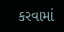કરવામાં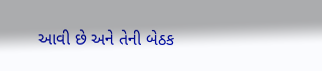આવી છે અને તેની બેઠક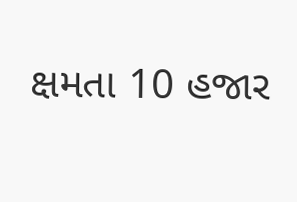ક્ષમતા 10 હજાર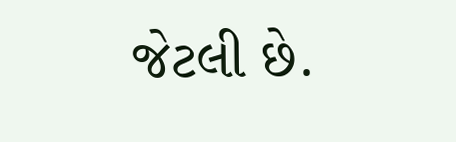જેટલી છે.